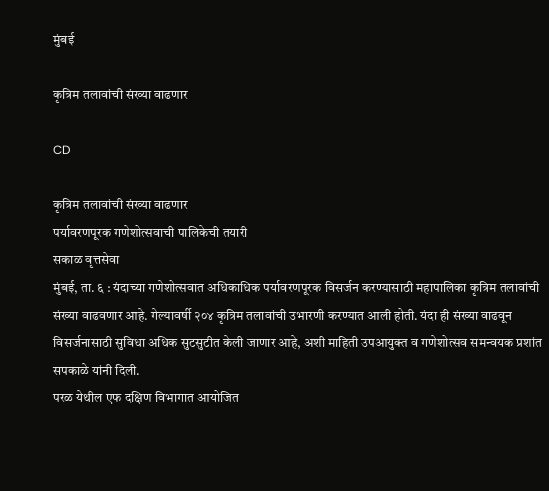मुंबई

कृत्रिम तलावांची संख्या वाढणार

CD

कृत्रिम तलावांची संख्या वाढणार
पर्यावरणपूरक गणेशोत्सवाची पालिकेची तयारी
सकाळ वृत्तसेवा
मुंबई, ता. ६ : यंदाच्या गणेशोत्सवात अधिकाधिक पर्यावरणपूरक विसर्जन करण्यासाठी महापालिका कृत्रिम तलावांची संख्या वाढवणार आहे. गेल्यावर्षी २०४ कृत्रिम तलावांची उभारणी करण्यात आली होती. यंदा ही संख्या वाढवून विसर्जनासाठी सुविधा अधिक सुटसुटीत केली जाणार आहे, अशी माहिती उपआयुक्त व गणेशोत्सव समन्वयक प्रशांत सपकाळे यांनी दिली.
परळ येथील एफ दक्षिण विभागात आयोजित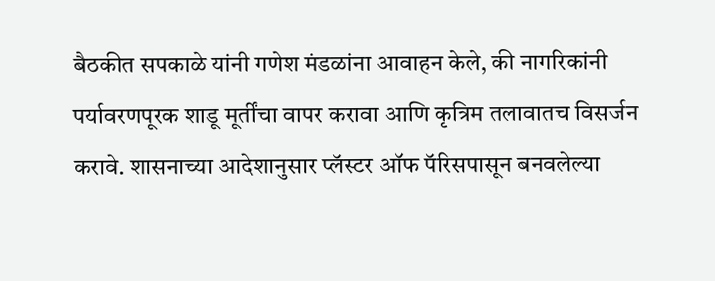बैठकीत सपकाळे यांनी गणेश मंडळांना आवाहन केले, की नागरिकांनी पर्यावरणपूरक शाडू मूर्तींचा वापर करावा आणि कृत्रिम तलावातच विसर्जन करावे. शासनाच्या आदेशानुसार प्लॅस्टर ऑफ पॅरिसपासून बनवलेल्या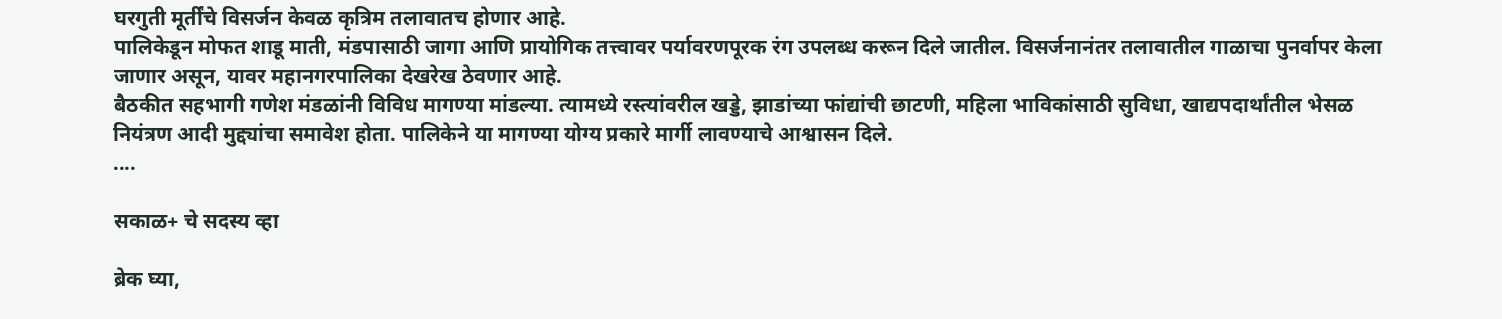घरगुती मूर्तींचे विसर्जन केवळ कृत्रिम तलावातच होणार आहे.
पालिकेडून मोफत शाडू माती, मंडपासाठी जागा आणि प्रायोगिक तत्त्वावर पर्यावरणपूरक रंग उपलब्ध करून दिले जातील. विसर्जनानंतर तलावातील गाळाचा पुनर्वापर केला जाणार असून, यावर महानगरपालिका देखरेख ठेवणार आहे.
बैठकीत सहभागी गणेश मंडळांनी विविध मागण्या मांडल्या. त्यामध्ये रस्त्यांवरील खड्डे, झाडांच्या फांद्यांची छाटणी, महिला भाविकांसाठी सुविधा, खाद्यपदार्थांतील भेसळ नियंत्रण आदी मुद्द्यांचा समावेश होता. पालिकेने या मागण्या योग्य प्रकारे मार्गी लावण्याचे आश्वासन दिले.
....

सकाळ+ चे सदस्य व्हा

ब्रेक घ्या,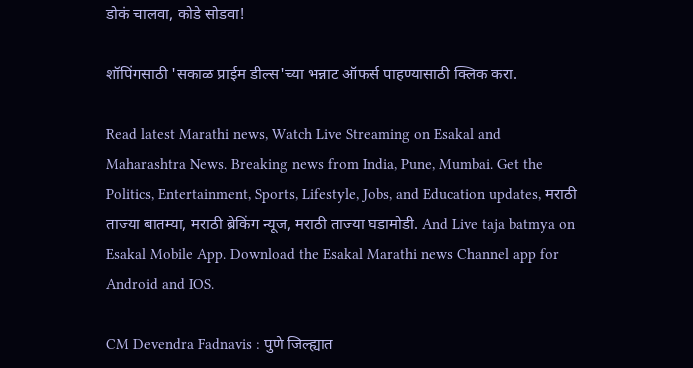डोकं चालवा, कोडे सोडवा!

शॉपिंगसाठी 'सकाळ प्राईम डील्स'च्या भन्नाट ऑफर्स पाहण्यासाठी क्लिक करा.

Read latest Marathi news, Watch Live Streaming on Esakal and Maharashtra News. Breaking news from India, Pune, Mumbai. Get the Politics, Entertainment, Sports, Lifestyle, Jobs, and Education updates, मराठी ताज्या बातम्या, मराठी ब्रेकिंग न्यूज, मराठी ताज्या घडामोडी. And Live taja batmya on Esakal Mobile App. Download the Esakal Marathi news Channel app for Android and IOS.

CM Devendra Fadnavis : पुणे जिल्ह्यात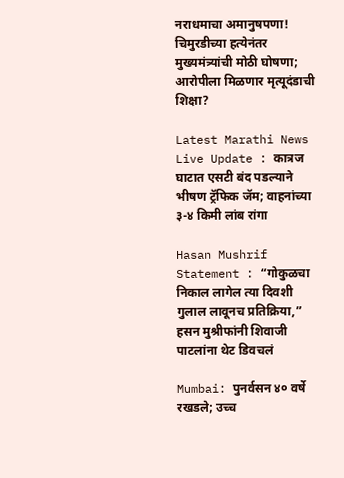नराधमाचा अमानुषपणा! चिमुरडीच्या हत्येनंतर मुख्यमंत्र्यांची मोठी घोषणा; आरोपीला मिळणार मृत्यूदंडाची शिक्षा?

Latest Marathi News Live Update : कात्रज घाटात एसटी बंद पडल्याने भीषण ट्रॅफिक जॅम; वाहनांच्या ३-४ किमी लांब रांगा

Hasan Mushrif Statement : “गोकुळचा निकाल लागेल त्या दिवशी गुलाल लावूनच प्रतिक्रिया,” हसन मुश्रीफांनी शिवाजी पाटलांना थेट डिवचलं

Mumbai: पुनर्वसन ४० वर्षे रखडले; उच्च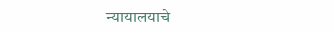न्यायालयाचे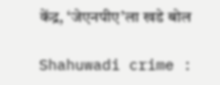केंद्र, ‘जेएनपीए’ला खडे बोल

Shahuwadi crime :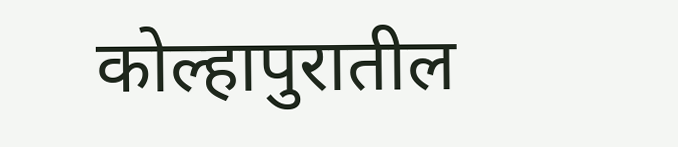कोल्हापुरातील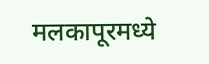मलकापूरमध्ये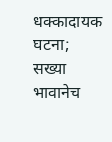धक्कादायक घटना; सख्या भावानेच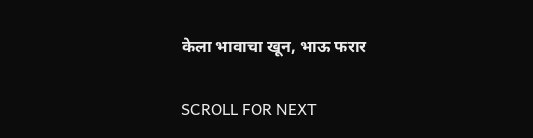केला भावाचा खून, भाऊ फरार

SCROLL FOR NEXT